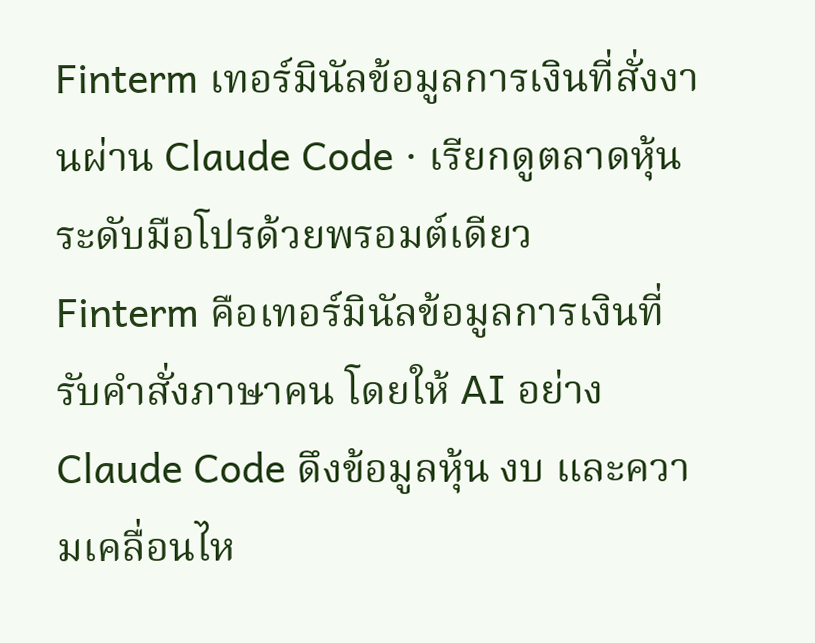Finterm เทอร์มินัลข้อมูลการเงินที่สั่งงานผ่าน Claude Code · เรียกดูตลาดหุ้นระดับมือโปรด้วยพรอมต์เดียว
Finterm คือเทอร์มินัลข้อมูลการเงินที่รับคำสั่งภาษาคน โดยให้ AI อย่าง Claude Code ดึงข้อมูลหุ้น งบ และความเคลื่อนไห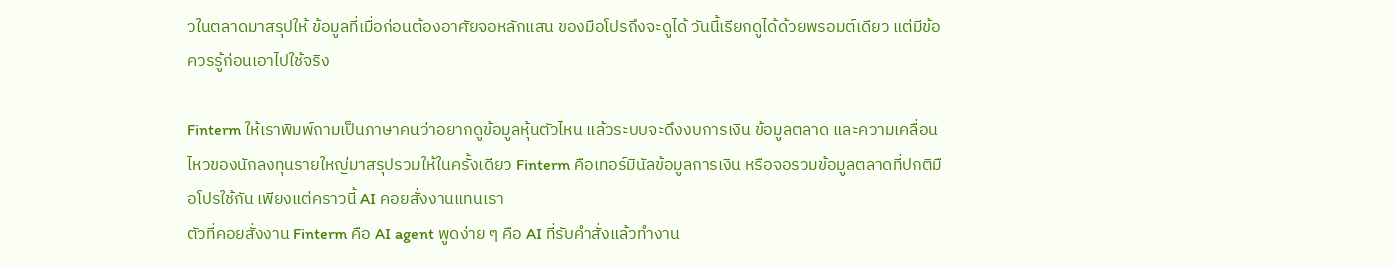วในตลาดมาสรุปให้ ข้อมูลที่เมื่อก่อนต้องอาศัยจอหลักแสน ของมือโปรถึงจะดูได้ วันนี้เรียกดูได้ด้วยพรอมต์เดียว แต่มีข้อควรรู้ก่อนเอาไปใช้จริง

Finterm ให้เราพิมพ์ถามเป็นภาษาคนว่าอยากดูข้อมูลหุ้นตัวไหน แล้วระบบจะดึงงบการเงิน ข้อมูลตลาด และความเคลื่อนไหวของนักลงทุนรายใหญ่มาสรุปรวมให้ในครั้งเดียว Finterm คือเทอร์มินัลข้อมูลการเงิน หรือจอรวมข้อมูลตลาดที่ปกติมือโปรใช้กัน เพียงแต่คราวนี้ AI คอยสั่งงานแทนเรา
ตัวที่คอยสั่งงาน Finterm คือ AI agent พูดง่าย ๆ คือ AI ที่รับคำสั่งแล้วทำงาน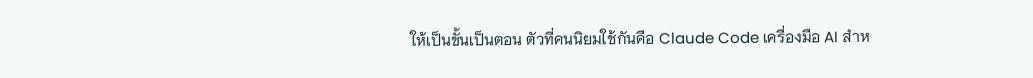ให้เป็นขั้นเป็นตอน ตัวที่คนนิยมใช้กันคือ Claude Code เครื่องมือ AI สำห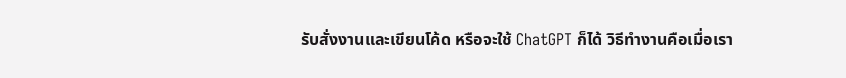รับสั่งงานและเขียนโค้ด หรือจะใช้ ChatGPT ก็ได้ วิธีทำงานคือเมื่อเรา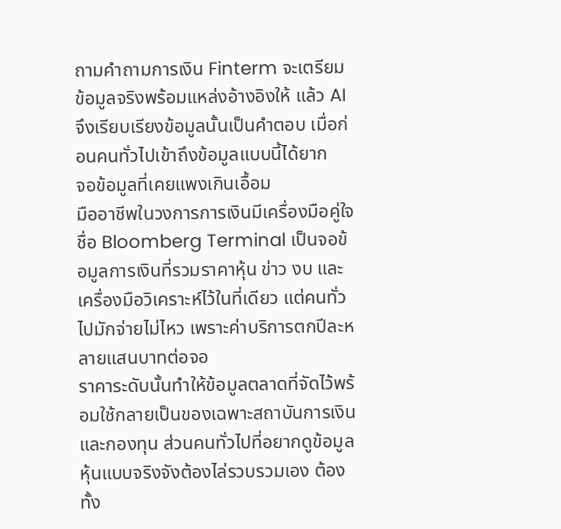ถามคำถามการเงิน Finterm จะเตรียมข้อมูลจริงพร้อมแหล่งอ้างอิงให้ แล้ว AI จึงเรียบเรียงข้อมูลนั้นเป็นคำตอบ เมื่อก่อนคนทั่วไปเข้าถึงข้อมูลแบบนี้ได้ยาก
จอข้อมูลที่เคยแพงเกินเอื้อม
มืออาชีพในวงการการเงินมีเครื่องมือคู่ใจชื่อ Bloomberg Terminal เป็นจอข้อมูลการเงินที่รวมราคาหุ้น ข่าว งบ และเครื่องมือวิเคราะห์ไว้ในที่เดียว แต่คนทั่วไปมักจ่ายไม่ไหว เพราะค่าบริการตกปีละหลายแสนบาทต่อจอ
ราคาระดับนั้นทำให้ข้อมูลตลาดที่จัดไว้พร้อมใช้กลายเป็นของเฉพาะสถาบันการเงินและกองทุน ส่วนคนทั่วไปที่อยากดูข้อมูลหุ้นแบบจริงจังต้องไล่รวบรวมเอง ต้องทั้ง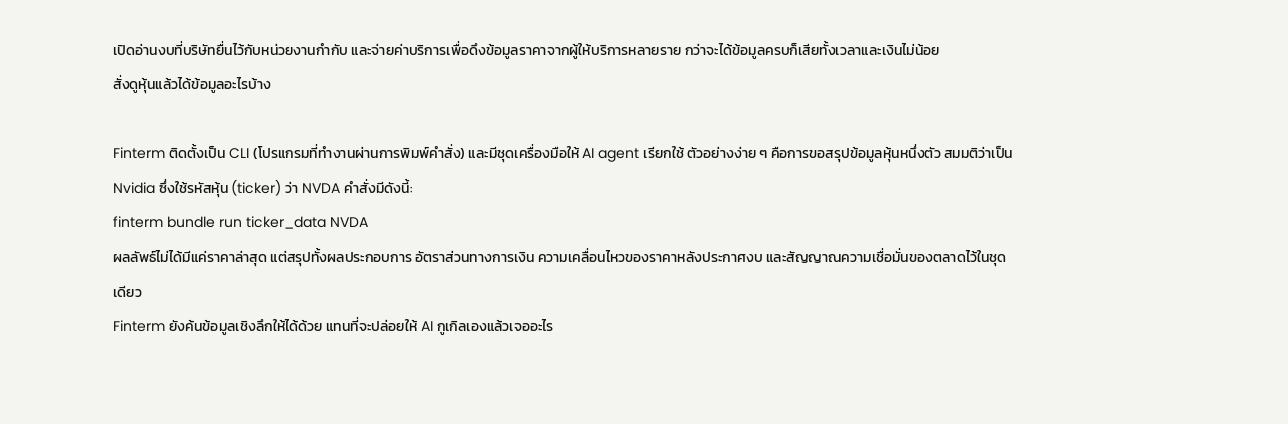เปิดอ่านงบที่บริษัทยื่นไว้กับหน่วยงานกำกับ และจ่ายค่าบริการเพื่อดึงข้อมูลราคาจากผู้ให้บริการหลายราย กว่าจะได้ข้อมูลครบก็เสียทั้งเวลาและเงินไม่น้อย
สั่งดูหุ้นแล้วได้ข้อมูลอะไรบ้าง

Finterm ติดตั้งเป็น CLI (โปรแกรมที่ทำงานผ่านการพิมพ์คำสั่ง) และมีชุดเครื่องมือให้ AI agent เรียกใช้ ตัวอย่างง่าย ๆ คือการขอสรุปข้อมูลหุ้นหนึ่งตัว สมมติว่าเป็น Nvidia ซึ่งใช้รหัสหุ้น (ticker) ว่า NVDA คำสั่งมีดังนี้:
finterm bundle run ticker_data NVDA
ผลลัพธ์ไม่ได้มีแค่ราคาล่าสุด แต่สรุปทั้งผลประกอบการ อัตราส่วนทางการเงิน ความเคลื่อนไหวของราคาหลังประกาศงบ และสัญญาณความเชื่อมั่นของตลาดไว้ในชุดเดียว
Finterm ยังค้นข้อมูลเชิงลึกให้ได้ด้วย แทนที่จะปล่อยให้ AI กูเกิลเองแล้วเจออะไร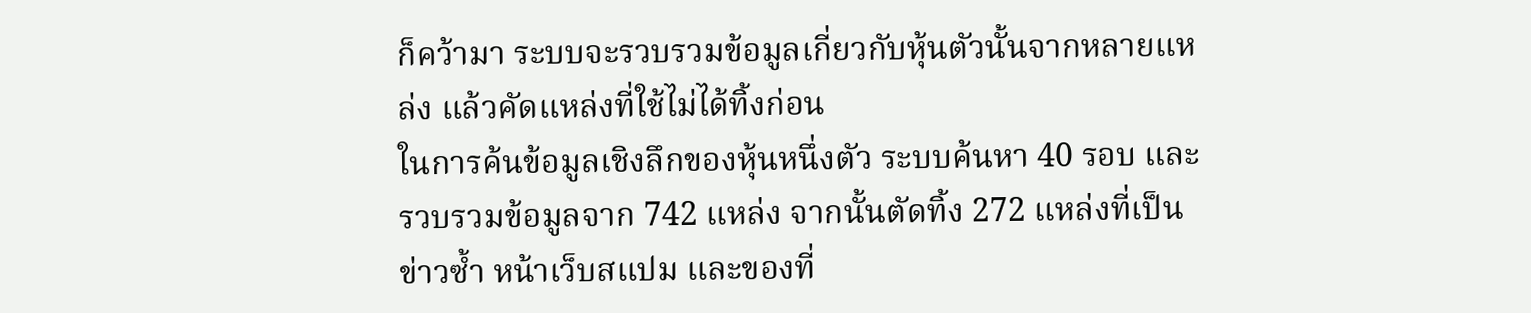ก็คว้ามา ระบบจะรวบรวมข้อมูลเกี่ยวกับหุ้นตัวนั้นจากหลายแหล่ง แล้วคัดแหล่งที่ใช้ไม่ได้ทิ้งก่อน
ในการค้นข้อมูลเชิงลึกของหุ้นหนึ่งตัว ระบบค้นหา 40 รอบ และรวบรวมข้อมูลจาก 742 แหล่ง จากนั้นตัดทิ้ง 272 แหล่งที่เป็นข่าวซ้ำ หน้าเว็บสแปม และของที่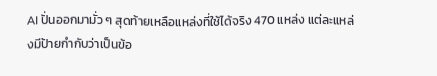AI ปั่นออกมามั่ว ๆ สุดท้ายเหลือแหล่งที่ใช้ได้จริง 470 แหล่ง แต่ละแหล่งมีป้ายกำกับว่าเป็นข้อ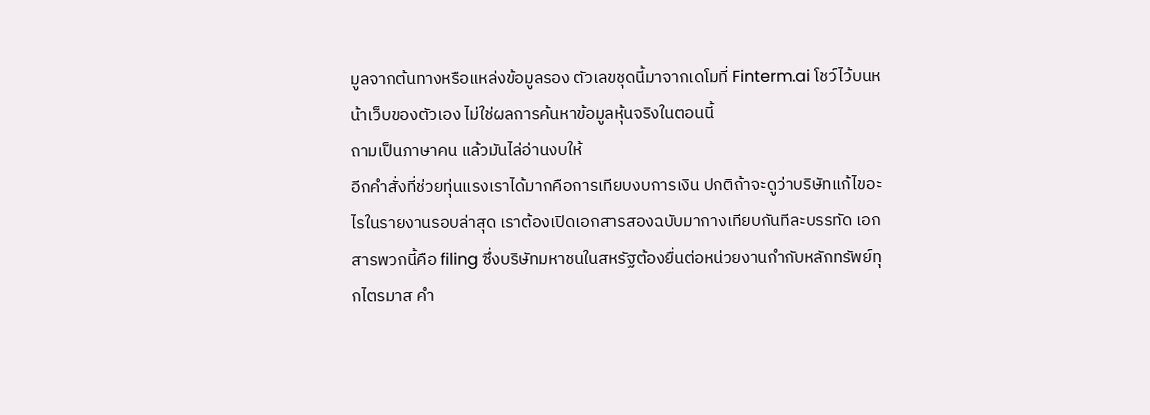มูลจากต้นทางหรือแหล่งข้อมูลรอง ตัวเลขชุดนี้มาจากเดโมที่ Finterm.ai โชว์ไว้บนหน้าเว็บของตัวเอง ไม่ใช่ผลการค้นหาข้อมูลหุ้นจริงในตอนนี้
ถามเป็นภาษาคน แล้วมันไล่อ่านงบให้
อีกคำสั่งที่ช่วยทุ่นแรงเราได้มากคือการเทียบงบการเงิน ปกติถ้าจะดูว่าบริษัทแก้ไขอะไรในรายงานรอบล่าสุด เราต้องเปิดเอกสารสองฉบับมากางเทียบกันทีละบรรทัด เอกสารพวกนี้คือ filing ซึ่งบริษัทมหาชนในสหรัฐต้องยื่นต่อหน่วยงานกำกับหลักทรัพย์ทุกไตรมาส คำ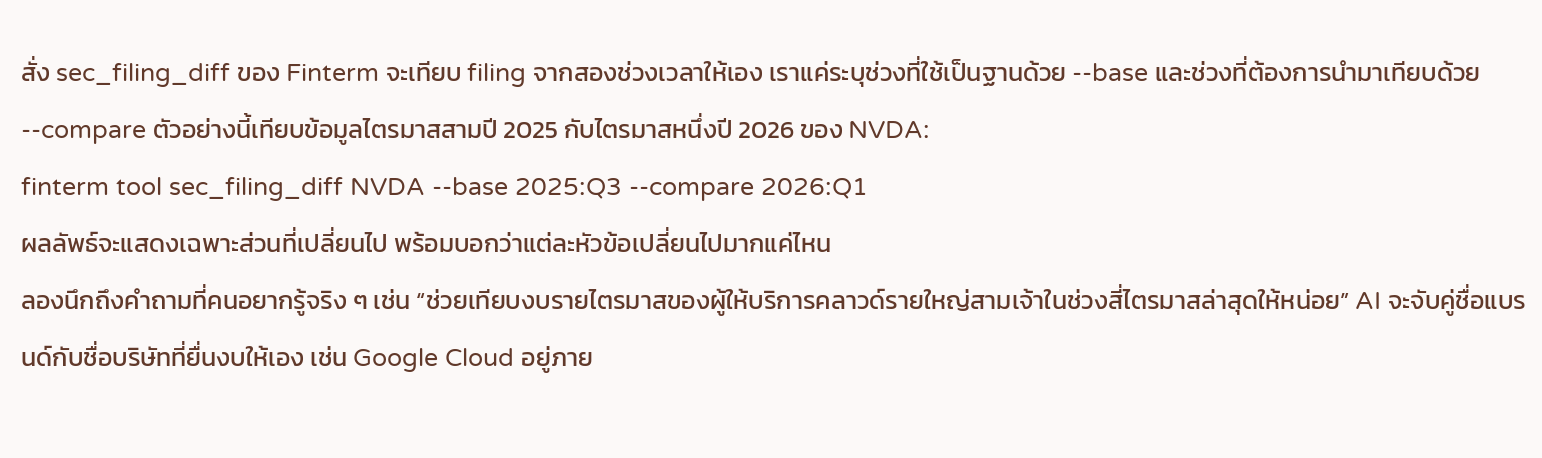สั่ง sec_filing_diff ของ Finterm จะเทียบ filing จากสองช่วงเวลาให้เอง เราแค่ระบุช่วงที่ใช้เป็นฐานด้วย --base และช่วงที่ต้องการนำมาเทียบด้วย --compare ตัวอย่างนี้เทียบข้อมูลไตรมาสสามปี 2025 กับไตรมาสหนึ่งปี 2026 ของ NVDA:
finterm tool sec_filing_diff NVDA --base 2025:Q3 --compare 2026:Q1
ผลลัพธ์จะแสดงเฉพาะส่วนที่เปลี่ยนไป พร้อมบอกว่าแต่ละหัวข้อเปลี่ยนไปมากแค่ไหน
ลองนึกถึงคำถามที่คนอยากรู้จริง ๆ เช่น “ช่วยเทียบงบรายไตรมาสของผู้ให้บริการคลาวด์รายใหญ่สามเจ้าในช่วงสี่ไตรมาสล่าสุดให้หน่อย” AI จะจับคู่ชื่อแบรนด์กับชื่อบริษัทที่ยื่นงบให้เอง เช่น Google Cloud อยู่ภาย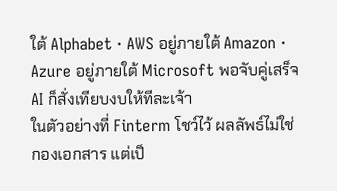ใต้ Alphabet · AWS อยู่ภายใต้ Amazon · Azure อยู่ภายใต้ Microsoft พอจับคู่เสร็จ AI ก็สั่งเทียบงบให้ทีละเจ้า
ในตัวอย่างที่ Finterm โชว์ไว้ ผลลัพธ์ไม่ใช่กองเอกสาร แต่เป็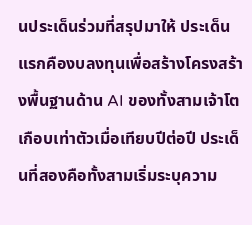นประเด็นร่วมที่สรุปมาให้ ประเด็นแรกคืองบลงทุนเพื่อสร้างโครงสร้างพื้นฐานด้าน AI ของทั้งสามเจ้าโตเกือบเท่าตัวเมื่อเทียบปีต่อปี ประเด็นที่สองคือทั้งสามเริ่มระบุความ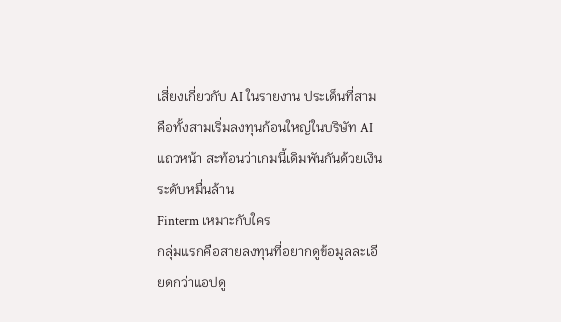เสี่ยงเกี่ยวกับ AI ในรายงาน ประเด็นที่สามคือทั้งสามเริ่มลงทุนก้อนใหญ่ในบริษัท AI แถวหน้า สะท้อนว่าเกมนี้เดิมพันกันด้วยเงินระดับหมื่นล้าน
Finterm เหมาะกับใคร
กลุ่มแรกคือสายลงทุนที่อยากดูข้อมูลละเอียดกว่าแอปดู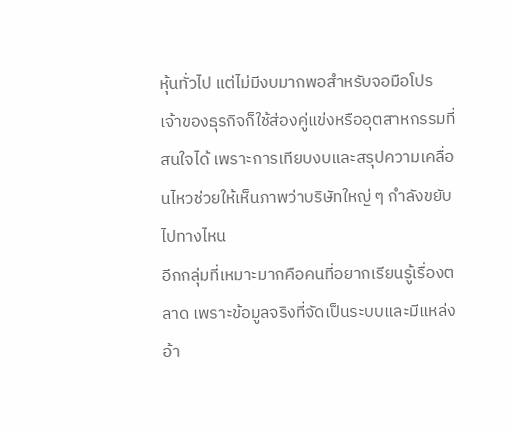หุ้นทั่วไป แต่ไม่มีงบมากพอสำหรับจอมือโปร
เจ้าของธุรกิจก็ใช้ส่องคู่แข่งหรืออุตสาหกรรมที่สนใจได้ เพราะการเทียบงบและสรุปความเคลื่อนไหวช่วยให้เห็นภาพว่าบริษัทใหญ่ ๆ กำลังขยับไปทางไหน
อีกกลุ่มที่เหมาะมากคือคนที่อยากเรียนรู้เรื่องตลาด เพราะข้อมูลจริงที่จัดเป็นระบบและมีแหล่งอ้า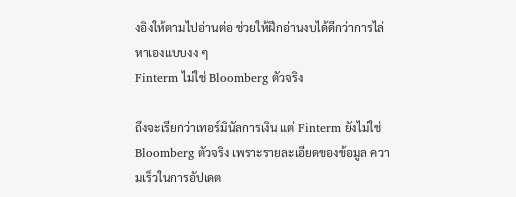งอิงให้ตามไปอ่านต่อ ช่วยให้ฝึกอ่านงบได้ดีกว่าการไล่หาเองแบบงง ๆ
Finterm ไม่ใช่ Bloomberg ตัวจริง

ถึงจะเรียกว่าเทอร์มินัลการเงิน แต่ Finterm ยังไม่ใช่ Bloomberg ตัวจริง เพราะรายละเอียดของข้อมูล ความเร็วในการอัปเดต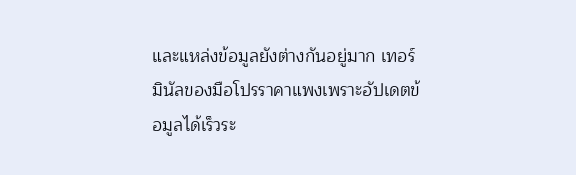และแหล่งข้อมูลยังต่างกันอยู่มาก เทอร์มินัลของมือโปรราคาแพงเพราะอัปเดตข้อมูลได้เร็วระ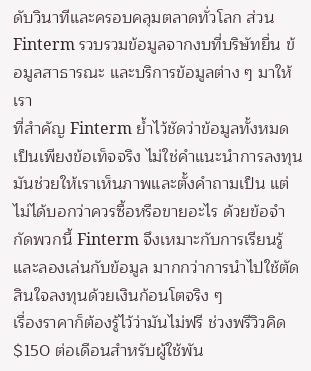ดับวินาทีและครอบคลุมตลาดทั่วโลก ส่วน Finterm รวบรวมข้อมูลจากงบที่บริษัทยื่น ข้อมูลสาธารณะ และบริการข้อมูลต่าง ๆ มาให้เรา
ที่สำคัญ Finterm ย้ำไว้ชัดว่าข้อมูลทั้งหมดเป็นเพียงข้อเท็จจริง ไม่ใช่คำแนะนำการลงทุน มันช่วยให้เราเห็นภาพและตั้งคำถามเป็น แต่ไม่ได้บอกว่าควรซื้อหรือขายอะไร ด้วยข้อจำกัดพวกนี้ Finterm จึงเหมาะกับการเรียนรู้และลองเล่นกับข้อมูล มากกว่าการนำไปใช้ตัดสินใจลงทุนด้วยเงินก้อนโตจริง ๆ
เรื่องราคาก็ต้องรู้ไว้ว่ามันไม่ฟรี ช่วงพรีวิวคิด $150 ต่อเดือนสำหรับผู้ใช้พัน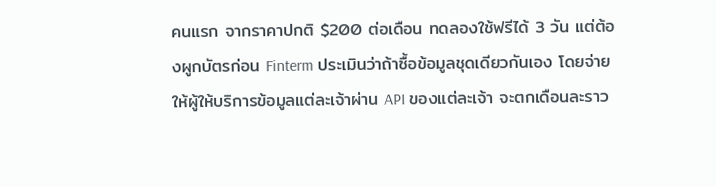คนแรก จากราคาปกติ $200 ต่อเดือน ทดลองใช้ฟรีได้ 3 วัน แต่ต้องผูกบัตรก่อน Finterm ประเมินว่าถ้าซื้อข้อมูลชุดเดียวกันเอง โดยจ่ายให้ผู้ให้บริการข้อมูลแต่ละเจ้าผ่าน API ของแต่ละเจ้า จะตกเดือนละราว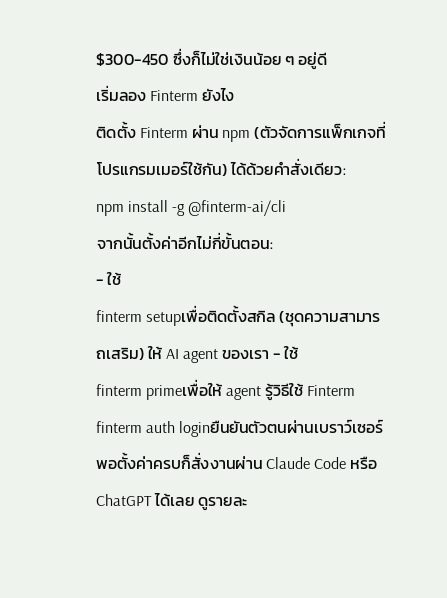$300-450 ซึ่งก็ไม่ใช่เงินน้อย ๆ อยู่ดี
เริ่มลอง Finterm ยังไง
ติดตั้ง Finterm ผ่าน npm (ตัวจัดการแพ็กเกจที่โปรแกรมเมอร์ใช้กัน) ได้ด้วยคำสั่งเดียว:
npm install -g @finterm-ai/cli
จากนั้นตั้งค่าอีกไม่กี่ขั้นตอน:
- ใช้
finterm setupเพื่อติดตั้งสกิล (ชุดความสามารถเสริม) ให้ AI agent ของเรา - ใช้
finterm primeเพื่อให้ agent รู้วิธีใช้ Finterm finterm auth loginยืนยันตัวตนผ่านเบราว์เซอร์
พอตั้งค่าครบก็สั่งงานผ่าน Claude Code หรือ ChatGPT ได้เลย ดูรายละ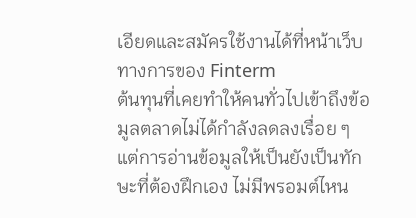เอียดและสมัครใช้งานได้ที่หน้าเว็บทางการของ Finterm
ต้นทุนที่เคยทำให้คนทั่วไปเข้าถึงข้อมูลตลาดไม่ได้กำลังลดลงเรื่อย ๆ แต่การอ่านข้อมูลให้เป็นยังเป็นทักษะที่ต้องฝึกเอง ไม่มีพรอมต์ไหน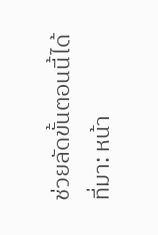ช่วยลัดขั้นตอนนี้ได้
ที่มา: หน้า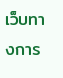เว็บทางการ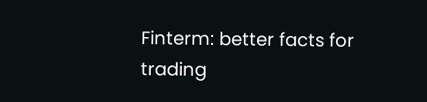Finterm: better facts for trading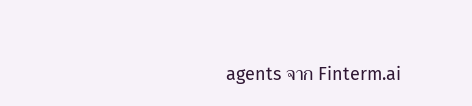agents จาก Finterm.ai